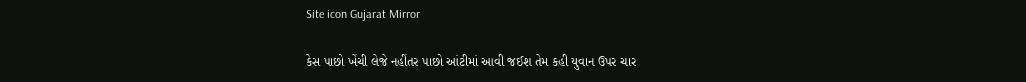Site icon Gujarat Mirror

કેસ પાછો ખેંચી લેજે નહીંતર પાછો આંટીમાં આવી જઈશ તેમ કહી યુવાન ઉપર ચાર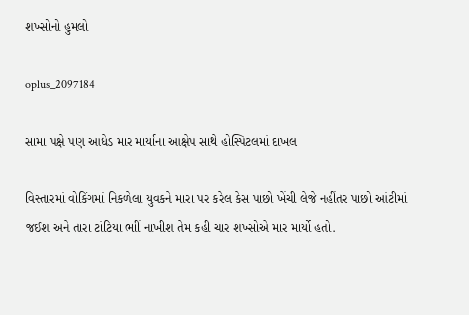શખ્સોનો હુમલો

oplus_2097184

સામા પક્ષે પણ આધેડ માર માર્યાના આક્ષેપ સાથે હોસ્પિટલમાં દાખલ

વિસ્તારમાં વોકિંગમાં નિકળેલા યુવકને મારા પર કરેલ કેસ પાછો ખેંચી લેજે નહીંતર પાછો આંટીમાં જઈશ અને તારા ટાંટિયા ભાીં નાખીશ તેમ કહી ચાર શખ્સોએ માર માર્યો હતો.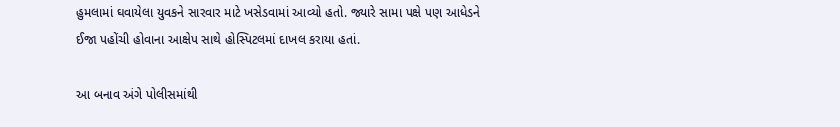હુમલામાં ઘવાયેલા યુવકને સારવાર માટે ખસેડવામાં આવ્યો હતો. જ્યારે સામા પક્ષે પણ આધેડને ઈજા પહોંચી હોવાના આક્ષેપ સાથે હોસ્પિટલમાં દાખલ કરાયા હતાં.

આ બનાવ અંગે પોલીસમાંથી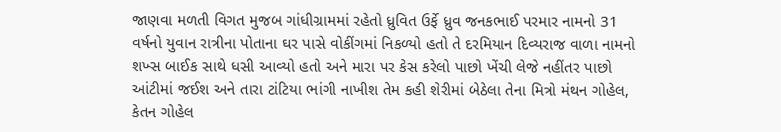જાણવા મળતી વિગત મુજબ ગાંધીગ્રામમાં રહેતો ધ્રુવિત ઉર્ફે ધ્રુવ જનકભાઈ પરમાર નામનો 31 વર્ષનો યુવાન રાત્રીના પોતાના ઘર પાસે વોકીંગમાં નિકળ્યો હતો તે દરમિયાન દિવ્યરાજ વાળા નામનો શખ્સ બાઈક સાથે ધસી આવ્યો હતો અને મારા પર કેસ કરેલો પાછો ખેંચી લેજે નહીંતર પાછો આંટીમાં જઈશ અને તારા ટાંટિયા ભાંગી નાખીશ તેમ કહી શેરીમાં બેઠેલા તેના મિત્રો મંથન ગોહેલ, કેતન ગોહેલ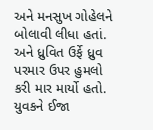અને મનસુખ ગોહેલને બોલાવી લીધા હતાં. અને ધ્રુવિત ઉર્ફે ધ્રુવ પરમાર ઉપર હુમલો કરી માર માર્યો હતો. યુવકને ઈજા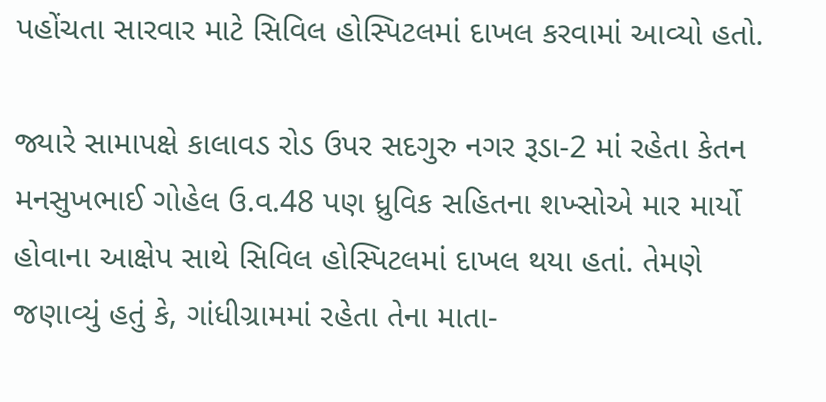પહોંચતા સારવાર માટે સિવિલ હોસ્પિટલમાં દાખલ કરવામાં આવ્યો હતો.

જ્યારે સામાપક્ષે કાલાવડ રોડ ઉપર સદગુરુ નગર રૂડા-2 માં રહેતા કેતન મનસુખભાઈ ગોહેલ ઉ.વ.48 પણ ધ્રુવિક સહિતના શખ્સોએ માર માર્યો હોવાના આક્ષેપ સાથે સિવિલ હોસ્પિટલમાં દાખલ થયા હતાં. તેમણે જણાવ્યું હતું કે, ગાંધીગ્રામમાં રહેતા તેના માતા-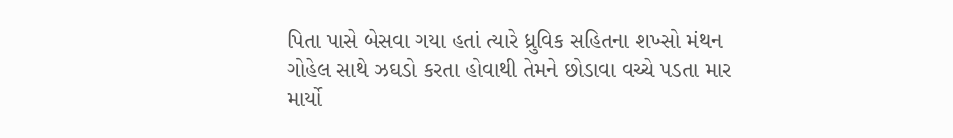પિતા પાસે બેસવા ગયા હતાં ત્યારે ધ્રુવિક સહિતના શખ્સો મંથન ગોહેલ સાથે ઝઘડો કરતા હોવાથી તેમને છોડાવા વચ્ચે પડતા માર માર્યો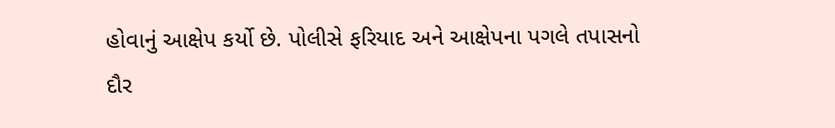હોવાનું આક્ષેપ કર્યો છે. પોલીસે ફરિયાદ અને આક્ષેપના પગલે તપાસનો દૌર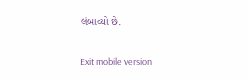લંબાવ્યો છે.

Exit mobile version